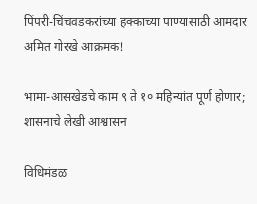पिंपरी-चिंचवडकरांच्या हक्काच्या पाण्यासाठी आमदार अमित गोरखे आक्रमक!

भामा-आसखेडचे काम ९ ते १० महिन्यांत पूर्ण होणार; शासनाचे लेखी आश्वासन

विधिमंडळ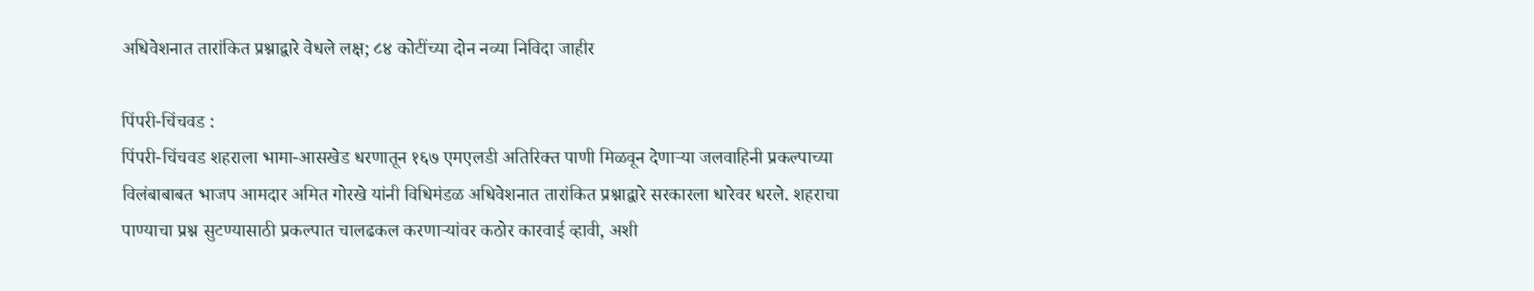अधिवेशनात तारांकित प्रश्नाद्वारे वेधले लक्ष; ८४ कोटींच्या दोन नव्या निविदा जाहीर

पिंपरी-चिंचवड :
पिंपरी-चिंचवड शहराला भामा-आसखेड धरणातून १६७ एमएलडी अतिरिक्त पाणी मिळवून देणाऱ्या जलवाहिनी प्रकल्पाच्या विलंबाबाबत भाजप आमदार अमित गोरखे यांनी विधिमंडळ अधिवेशनात तारांकित प्रश्नाद्वारे सरकारला धारेवर धरले. शहराचा पाण्याचा प्रश्न सुटण्यासाठी प्रकल्पात चालढकल करणाऱ्यांवर कठोर कारवाई व्हावी, अशी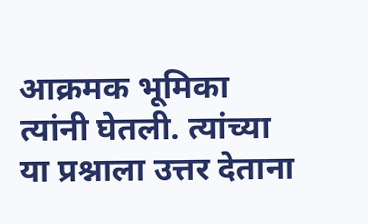आक्रमक भूमिका त्यांनी घेतली. त्यांच्या या प्रश्नाला उत्तर देताना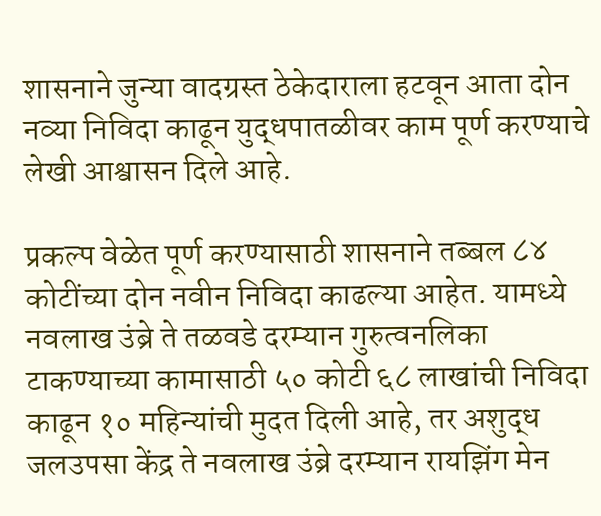शासनाने जुन्या वादग्रस्त ठेकेदाराला हटवून आता दोन नव्या निविदा काढून युद्धपातळीवर काम पूर्ण करण्याचे लेखी आश्वासन दिले आहे.

प्रकल्प वेळेत पूर्ण करण्यासाठी शासनाने तब्बल ८४ कोटींच्या दोन नवीन निविदा काढल्या आहेत. यामध्ये नवलाख उंब्रे ते तळवडे दरम्यान गुरुत्वनलिका टाकण्याच्या कामासाठी ५० कोटी ६८ लाखांची निविदा काढून १० महिन्यांची मुदत दिली आहे, तर अशुद्ध जलउपसा केंद्र ते नवलाख उंब्रे दरम्यान रायझिंग मेन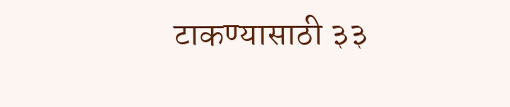टाकण्यासाठी ३३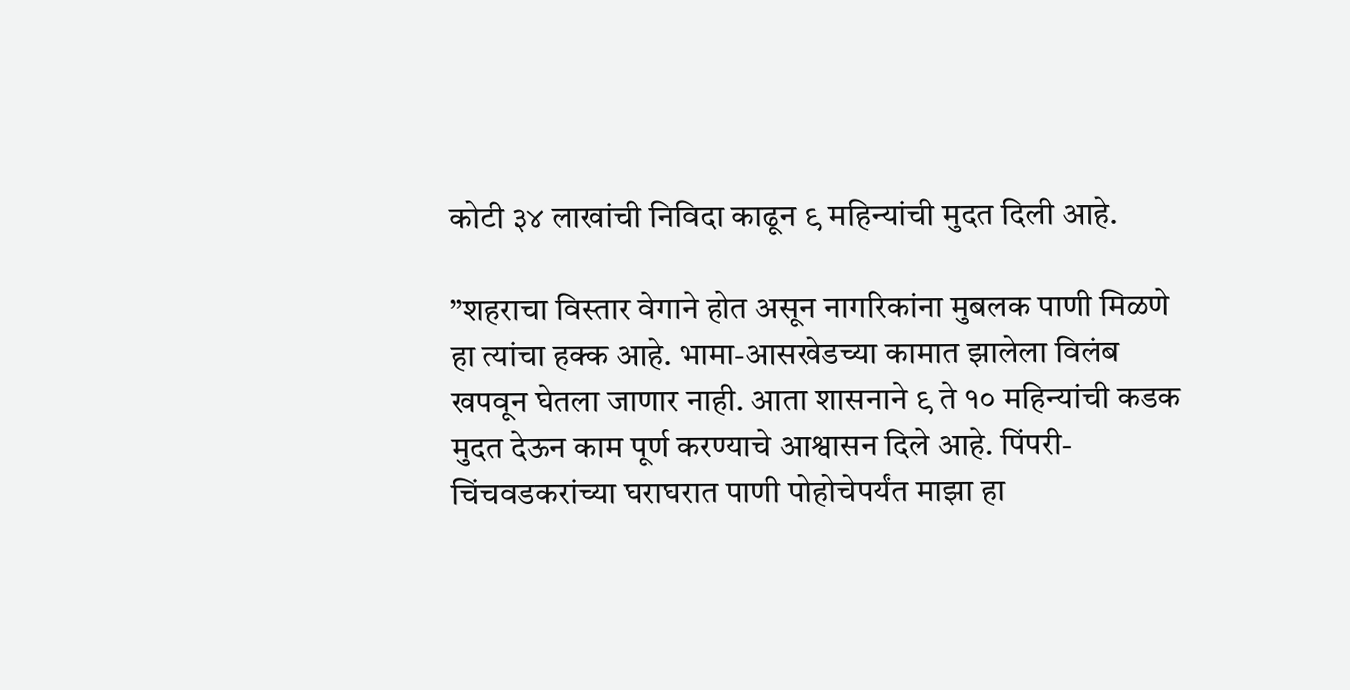कोटी ३४ लाखांची निविदा काढून ९ महिन्यांची मुदत दिली आहे.

”शहराचा विस्तार वेगाने होत असून नागरिकांना मुबलक पाणी मिळणे हा त्यांचा हक्क आहे. भामा-आसखेडच्या कामात झालेला विलंब खपवून घेतला जाणार नाही. आता शासनाने ९ ते १० महिन्यांची कडक मुदत देऊन काम पूर्ण करण्याचे आश्वासन दिले आहे. पिंपरी-चिंचवडकरांच्या घराघरात पाणी पोहोचेपर्यंत माझा हा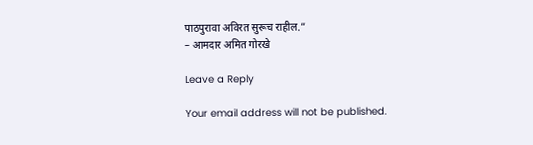पाठपुरावा अविरत सुरूच राहील.”
– आमदार अमित गोरखे

Leave a Reply

Your email address will not be published.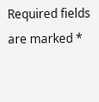Required fields are marked *